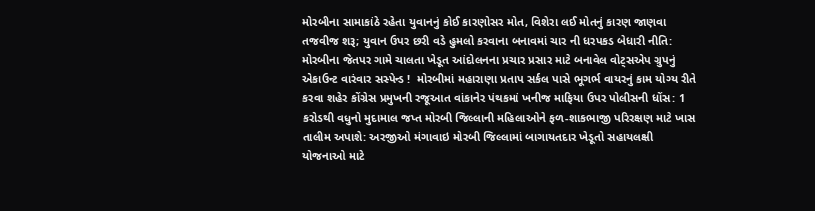મોરબીના સામાકાંઠે રહેતા યુવાનનું કોઈ કારણોસર મોત, વિશેરા લઈ મોતનું કારણ જાણવા તજવીજ શરૂ; યુવાન ઉપર છરી વડે હુમલો કરવાના બનાવમાં ચાર ની ધરપકડ બેધારી નીતિ: મોરબીના જેતપર ગામે ચાલતા ખેડૂત આંદોલનના પ્રચાર પ્રસાર માટે બનાવેલ વોટ્સએપ ગ્રુપનું એકાઉન્ટ વારંવાર સસ્પેન્ડ !  મોરબીમાં મહારાણા પ્રતાપ સર્કલ પાસે ભૂગર્ભ વાયરનું કામ યોગ્ય રીતે કરવા શહેર કોંગ્રેસ પ્રમુખની રજૂઆત વાંકાનેર પંથકમાં ખનીજ માફિયા ઉપર પોલીસની ધોંસ: 1 કરોડથી વધુનો મુદામાલ જપ્ત મોરબી જિલ્લાની મહિલાઓને ફળ-શાકભાજી પરિરક્ષણ માટે ખાસ તાલીમ અપાશે: અરજીઓ મંગાવાઇ મોરબી જિલ્લામાં બાગાયતદાર ખેડૂતો સહાયલક્ષી યોજનાઓ માટે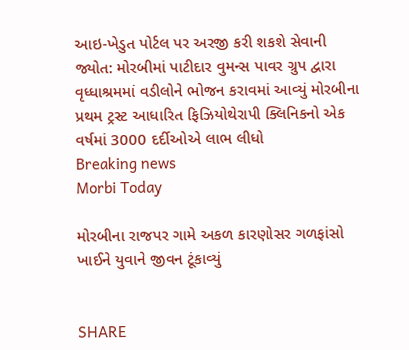આઇ-ખેડુત પોર્ટલ પર અરજી કરી શકશે સેવાની જ્યોત: મોરબીમાં પાટીદાર વુમન્સ પાવર ગ્રુપ દ્વારા વૃધ્ધાશ્રમમાં વડીલોને ભોજન કરાવમાં આવ્યું મોરબીના પ્રથમ ટ્રસ્ટ આધારિત ફિઝિયોથેરાપી ક્લિનિકનો એક વર્ષમાં 3000 દર્દીઓએ લાભ લીધો
Breaking news
Morbi Today

મોરબીના રાજપર ગામે અકળ કારણોસર ગળફાંસો ખાઈને યુવાને જીવન ટૂંકાવ્યું


SHARE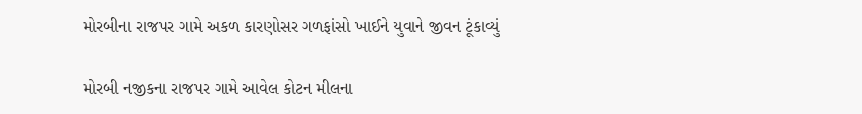મોરબીના રાજપર ગામે અકળ કારણોસર ગળફાંસો ખાઈને યુવાને જીવન ટૂંકાવ્યું

મોરબી નજીકના રાજપર ગામે આવેલ કોટન મીલના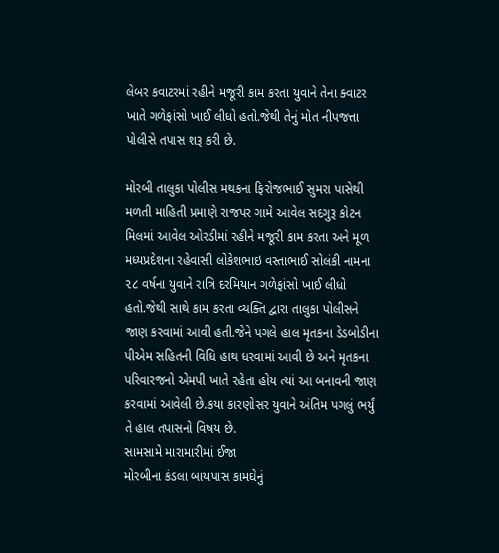લેબર કવાટરમાં રહીને મજૂરી કામ કરતા યુવાને તેના ક્વાટર ખાતે ગળેફાંસો ખાઈ લીધો હતો.જેથી તેનું મોત નીપજત્તા પોલીસે તપાસ શરૂ કરી છે.

મોરબી તાલુકા પોલીસ મથકના ફિરોજભાઈ સુમરા પાસેથી મળતી માહિતી પ્રમાણે રાજપર ગામે આવેલ સદગુરૂ કોટન મિલમાં આવેલ ઓરડીમાં રહીને મજૂરી કામ કરતા અને મૂળ મધ્યપ્રદેશના રહેવાસી લોકેશભાઇ વસ્તાભાઈ સોલંકી નામના ૨૮ વર્ષના યુવાને રાત્રિ દરમિયાન ગળેફાંસો ખાઈ લીધો હતો.જેથી સાથે કામ કરતા વ્યક્તિ દ્વારા તાલુકા પોલીસને જાણ કરવામાં આવી હતી.જેને પગલે હાલ મૃતકના ડેડબોડીના પીએમ સહિતની વિધિ હાથ ધરવામાં આવી છે અને મૃતકના પરિવારજનો એમપી ખાતે રહેતા હોય ત્યાં આ બનાવની જાણ કરવામાં આવેલી છે.કયા કારણોસર યુવાને અંતિમ પગલું ભર્યું તે હાલ તપાસનો વિષય છે.
સામસામે મારામારીમાં ઈજા
મોરબીના કંડલા બાયપાસ કામઘેનું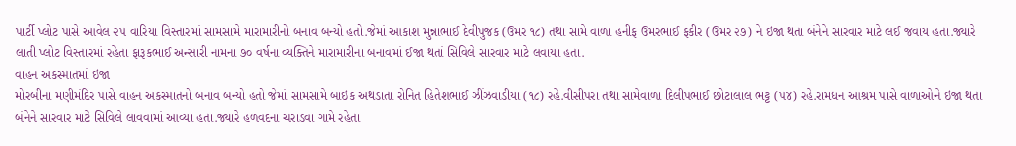પાર્ટી પ્લોટ પાસે આવેલ ૨૫ વારિયા વિસ્તારમાં સામસામે મારામારીનો બનાવ બન્યો હતો.જેમાં આકાશ મુન્નાભાઈ દેવીપુજક (ઉમર ૧૮) તથા સામે વાળા હનીફ ઉમરભાઈ ફકીર (ઉમર ૨૭) ને ઇજા થતા બંનેને સારવાર માટે લઈ જવાય હતા.જ્યારે લાતી પ્લોટ વિસ્તારમાં રહેતા ફારૂકભાઈ અન્સારી નામના ૭૦ વર્ષના વ્યક્તિને મારામારીના બનાવમાં ઈજા થતાં સિવિલે સારવાર માટે લવાયા હતા.
વાહન અકસ્માતમાં ઇજા
મોરબીના મણીમંદિર પાસે વાહન અકસ્માતનો બનાવ બન્યો હતો જેમાં સામસામે બાઇક અથડાતા રોનિત હિતેશભાઈ ઝીંઝવાડીયા (૧૮) રહે.વીસીપરા તથા સામેવાળા દિલીપભાઈ છોટાલાલ ભટ્ટ (૫૪) રહે.રામધન આશ્રમ પાસે વાળાઓને ઇજા થતા બંનેને સારવાર માટે સિવિલે લાવવામાં આવ્યા હતા.જ્યારે હળવદના ચરાડવા ગામે રહેતા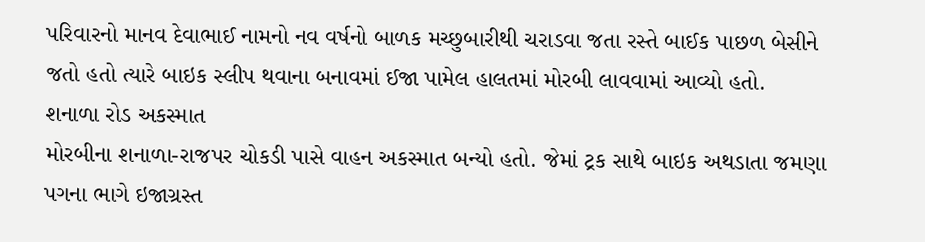પરિવારનો માનવ દેવાભાઈ નામનો નવ વર્ષનો બાળક મચ્છુબારીથી ચરાડવા જતા રસ્તે બાઈક પાછળ બેસીને જતો હતો ત્યારે બાઇક સ્લીપ થવાના બનાવમાં ઈજા પામેલ હાલતમાં મોરબી લાવવામાં આવ્યો હતો.
શનાળા રોડ અકસ્માત
મોરબીના શનાળા-રાજપર ચોકડી પાસે વાહન અકસ્માત બન્યો હતો. જેમાં ટ્રક સાથે બાઇક અથડાતા જમણા પગના ભાગે ઇજાગ્રસ્ત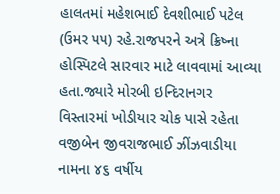હાલતમાં મહેશભાઈ દેવશીભાઈ પટેલ (ઉમર ૫૫) રહે.રાજપરને અત્રે ક્રિષ્ના હોસ્પિટલે સારવાર માટે લાવવામાં આવ્યા હતા.જ્યારે મોરબી ઇન્દિરાનગર વિસ્તારમાં ખોડીયાર ચોક પાસે રહેતા વજીબેન જીવરાજભાઈ ઝીંઝવાડીયા નામના ૪૬ વર્ષીય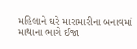મહિલાને ઘરે મારામારીના બનાવમાં માથાના ભાગે ઈજા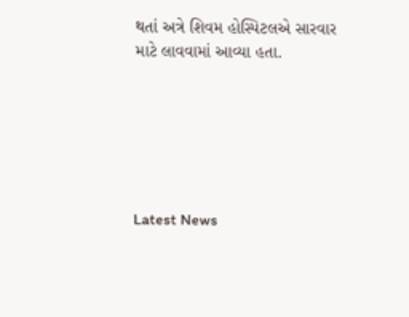થતાં અત્રે શિવમ હોસ્પિટલએ સારવાર માટે લાવવામાં આવ્યા હતા.






Latest News